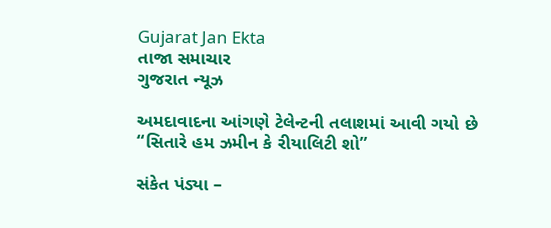Gujarat Jan Ekta
તાજા સમાચાર
ગુજરાત ન્યૂઝ

અમદાવાદના આંગણે ટેલેન્ટની તલાશમાં આવી ગયો છે “સિતારે હમ ઝમીન કે રીયાલિટી શો”

સંકેત પંડ્યા –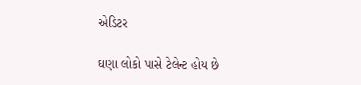એડિટર

ઘણા લોકો પાસે ટેલેન્ટ હોય છે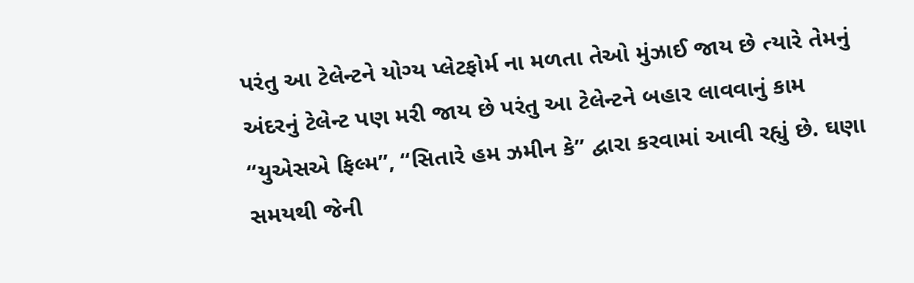પરંતુ આ ટેલેન્ટને યોગ્ય પ્લેટફોર્મ ના મળતા તેઓ મુંઝાઈ જાય છે ત્યારે તેમનું અંદરનું ટેલેન્ટ પણ મરી જાય છે પરંતુ આ ટેલેન્ટને બહાર લાવવાનું કામ “યુએસએ ફિલ્મ”, “સિતારે હમ ઝમીન કે” દ્વારા કરવામાં આવી રહ્યું છે. ઘણા સમયથી જેની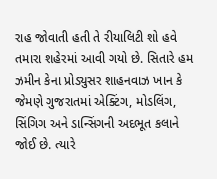રાહ જોવાતી હતી તે રીયાલિટી શો હવે તમારા શહેરમાં આવી ગયો છે. સિતારે હમ ઝમીન કેના પ્રોડ્યુસર શાહનવાઝ ખાન કે જેમણે ગુજરાતમાં એક્ટિંગ, મોડલિંગ, સિંગિગ અને ડાન્સિંગની અદભૂત કલાને જોઈ છે. ત્યારે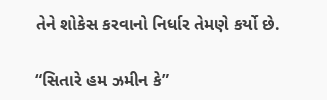તેને શોકેસ કરવાનો નિર્ધાર તેમણે કર્યો છે.

“સિતારે હમ ઝમીન કે”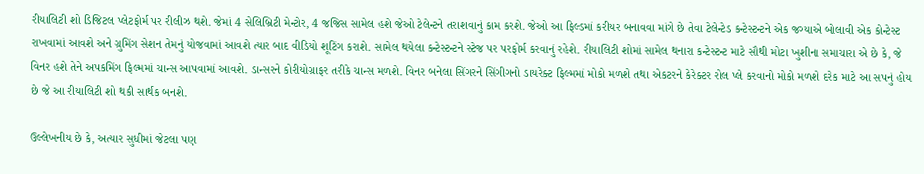રીયાલિટી શો ડિજિટલ પ્લેટફોર્મ પર રીલીઝ થશે. જેમાં 4 સેલિબ્રિટી મેન્ટોર, 4 જજિસ સામેલ હશે જેઓ ટેલેન્ટને તરાશવાનું કામ કરશે. જેઓ આ ફિલ્ડમાં કરીયર બનાવવા માંગે છે તેવા ટેલેન્ટેડ કન્ટેસ્ટન્ટને એક જગ્યાએ બોલાવી એક કોન્ટેસ્ટ રાખવામાં આવશે અને ગ્રુમિંગ સેશન તેમનું યોજવામાં આવશે ત્યાર બાદ વીડિયો શૂટિંગ કરાશે. સામેલ થયેલા કન્ટેસ્ટન્ટને સ્ટેજ પર પરફોર્મ કરવાનું રહેશે. રીયાલિટી શોમાં સામેલ થનારા કન્ટેસ્ટન્ટ માટે સૌથી મોટા ખુશીના સમાચારા એ છે કે, જે વિનર હશે તેને અપકમિંગ ફિલ્મમાં ચાન્સ આપવામાં આવશે. ડાન્સરને કોરીયોગ્રાફર તરીકે ચાન્સ મળશે. વિનર બનેલા સિંગરને સિંગીગનો ડાયરેક્ટ ફિલ્મમાં મોકો મળશે તથા એકટરને કેરેક્ટર રોલ પ્લે કરવાનો મોકો મળશે દરેક માટે આ સપનું હોય છે જે આ રીયાલિટી શો થકી સાર્થક બનશે.

ઉલ્લેખનીય છે કે, અત્યાર સુધીમાં જેટલા પણ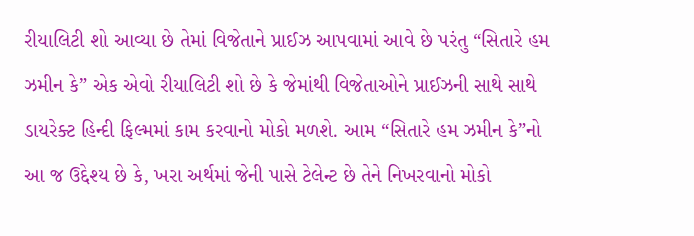રીયાલિટી શો આવ્યા છે તેમાં વિજેતાને પ્રાઈઝ આપવામાં આવે છે પરંતુ “સિતારે હમ ઝમીન કે” એક એવો રીયાલિટી શો છે કે જેમાંથી વિજેતાઓને પ્રાઈઝની સાથે સાથે ડાયરેક્ટ હિન્દી ફિલ્મમાં કામ કરવાનો મોકો મળશે. આમ “સિતારે હમ ઝમીન કે”નો આ જ ઉદ્દેશ્ય છે કે, ખરા અર્થમાં જેની પાસે ટેલેન્ટ છે તેને નિખરવાનો મોકો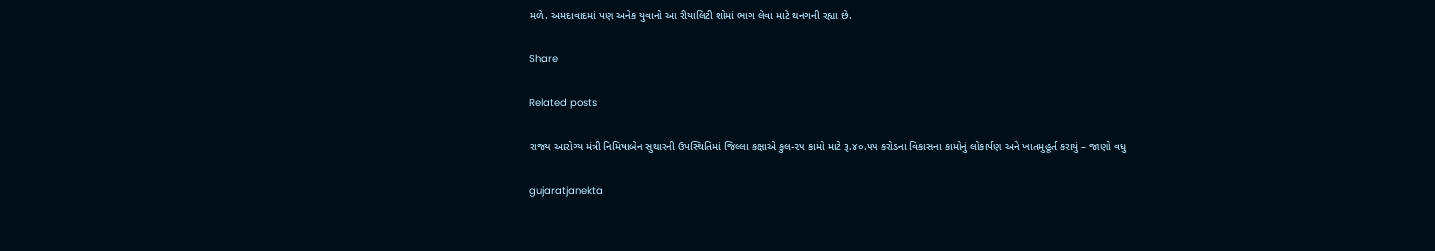મળે. અમદાવાદમાં પણ અનેક યુવાનો આ રીયાલિટી શોમાં ભાગ લેવા માટે થનગની રહ્યા છે.

Share

Related posts

રાજ્ય આરોગ્ય મંત્રી નિમિષાબેન સુથારની ઉપસ્થિતિમાં જિલ્લા કક્ષાએ કુલ-૨૫ કામો માટે રૂ.૪૦.૫૫ કરોડના વિકાસના કામોનું લોકાર્પણ અને ખાતમુહૂર્ત કરાયું – જાણો વધુ

gujaratjanekta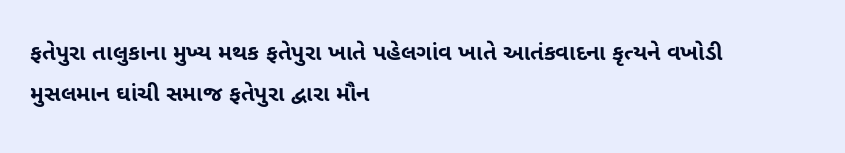ફતેપુરા તાલુકાના મુખ્ય મથક ફતેપુરા ખાતે પહેલગાંવ ખાતે આતંકવાદના કૃત્યને વખોડી મુસલમાન ઘાંચી સમાજ ફતેપુરા દ્વારા મૌન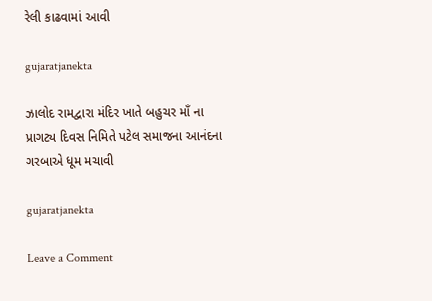રેલી કાઢવામાં આવી

gujaratjanekta

ઝાલોદ રામદ્વારા મંદિર ખાતે બહુચર માઁ ના પ્રાગટ્ય દિવસ નિમિતે પટેલ સમાજના આનંદના ગરબાએ ધૂમ મચાવી

gujaratjanekta

Leave a Comment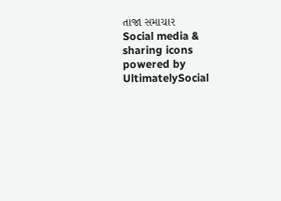તાજા સમાચાર
Social media & sharing icons powered by UltimatelySocial